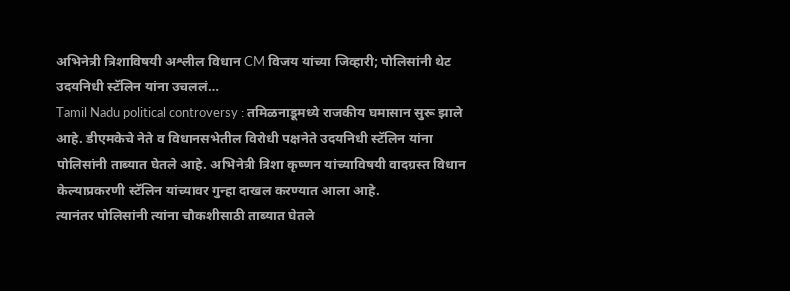अभिनेत्री त्रिशाविषयी अश्लील विधान CM विजय यांच्या जिव्हारी; पोलिसांनी थेट उदयनिधी स्टॅलिन यांना उचललं…
Tamil Nadu political controversy : तमिळनाडूमध्ये राजकीय घमासान सुरू झाले आहे. डीएमकेचे नेते व विधानसभेतील विरोधी पक्षनेते उदयनिधी स्टॅलिन यांना पोलिसांनी ताब्यात घेतले आहे. अभिनेत्री त्रिशा कृष्णन यांच्याविषयी वादग्रस्त विधान केल्याप्रकरणी स्टॅलिन यांच्यावर गुन्हा दाखल करण्यात आला आहे.
त्यानंतर पोलिसांनी त्यांना चौकशीसाठी ताब्यात घेतले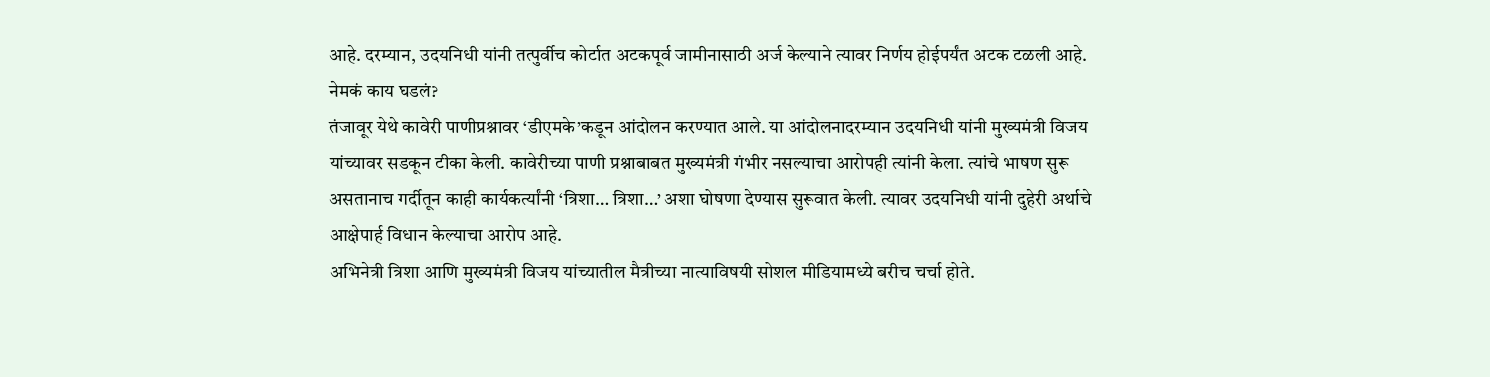आहे. दरम्यान, उदयनिधी यांनी तत्पुर्वीच कोर्टात अटकपूर्व जामीनासाठी अर्ज केल्याने त्यावर निर्णय होईपर्यंत अटक टळली आहे.
नेमकं काय घडलं?
तंजावूर येथे कावेरी पाणीप्रश्नावर ‘डीएमके’कडून आंदोलन करण्यात आले. या आंदोलनादरम्यान उदयनिधी यांनी मुख्यमंत्री विजय यांच्यावर सडकून टीका केली. कावेरीच्या पाणी प्रश्नाबाबत मुख्यमंत्री गंभीर नसल्याचा आरोपही त्यांनी केला. त्यांचे भाषण सुरू असतानाच गर्दीतून काही कार्यकर्त्यांनी ‘त्रिशा… त्रिशा…’ अशा घोषणा देण्यास सुरूवात केली. त्यावर उदयनिधी यांनी दुहेरी अर्थाचे आक्षेपार्ह विधान केल्याचा आरोप आहे.
अभिनेत्री त्रिशा आणि मुख्यमंत्री विजय यांच्यातील मैत्रीच्या नात्याविषयी सोशल मीडियामध्ये बरीच चर्चा होते.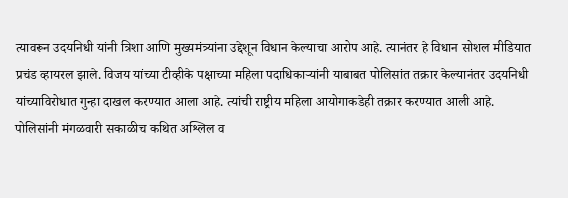त्यावरून उदयनिधी यांनी त्रिशा आणि मुख्यमंत्र्यांना उद्देशून विधान केल्याचा आरोप आहे. त्यानंतर हे विधान सोशल मीडियात प्रचंड व्हायरल झाले. विजय यांच्या टीव्हीके पक्षाच्या महिला पदाधिकाऱ्यांनी याबाबत पोलिसांत तक्रार केल्यानंतर उदयनिधी यांच्याविरोधात गुन्हा दाखल करण्यात आला आहे. त्यांची राष्ट्रीय महिला आयोगाकडेही तक्रार करण्यात आली आहे.
पोलिसांनी मंगळवारी सकाळीच कथित अश्लिल व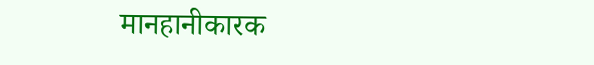मानहानीकारक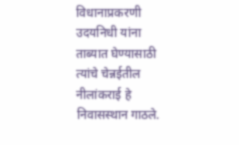विधानाप्रकरणी उदयनिधी यांना ताब्यात घेण्यासाठी त्यांचे चेन्नईतील नीलांकराई हे निवासस्थान गाठले.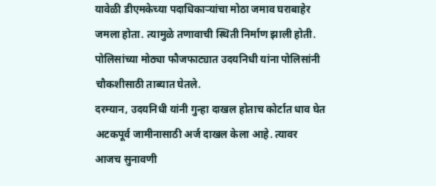यावेळी डीएमकेच्या पदाधिकाऱ्यांचा मोठा जमाव घराबाहेर जमला होता. त्यामुळे तणावाची स्थिती निर्माण झाली होती. पोलिसांच्या मोठ्या फौजफाट्यात उदयनिधी यांना पोलिसांनी चौकशीसाठी ताब्यात घेतले.
दरम्यान, उदयनिधी यांनी गुन्हा दाखल होताच कोर्टात धाव घेत अटकपूर्व जामीनासाठी अर्ज दाखल केला आहे. त्यावर आजच सुनावणी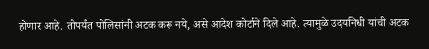होणार आहे. तोपर्यंत पोलिसांनी अटक करू नये, असे आदेश कोर्टाने दिले आहे. त्यामुळे उदयनिधी यांची अटक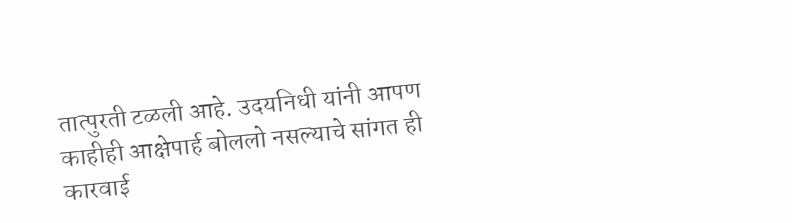तात्पुरती टळली आहे. उदयनिधी यांनी आपण काहीही आक्षेपार्ह बोललो नसल्याचे सांगत ही कारवाई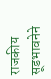राजकीय सूडभावनेने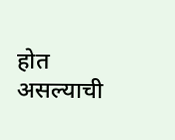होत असल्याची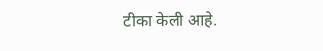टीका केली आहे.